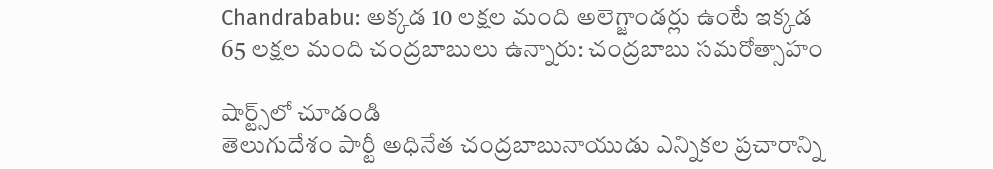Chandrababu: అక్కడ 10 లక్షల మంది అలెగ్జాండర్లు ఉంటే ఇక్కడ 65 లక్షల మంది చంద్రబాబులు ఉన్నారు: చంద్రబాబు సమరోత్సాహం

షార్ట్స్‌లో చూడండి
తెలుగుదేశం పార్టీ అధినేత చంద్రబాబునాయుడు ఎన్నికల ప్రచారాన్ని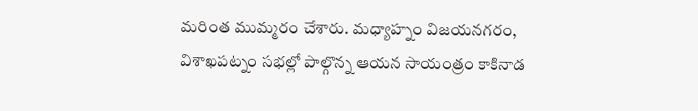మరింత ముమ్మరం చేశారు. మధ్యాహ్నం విజయనగరం, విశాఖపట్నం సభల్లో పాల్గొన్న ఆయన సాయంత్రం కాకినాడ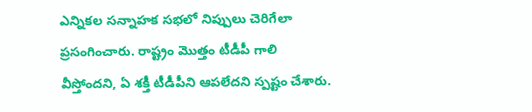ఎన్నికల సన్నాహక సభలో నిప్పులు చెరిగేలా ప్రసంగించారు. రాష్ట్రం మొత్తం టీడీపీ గాలి వీస్తోందని, ఏ శక్తీ టీడీపీని ఆపలేదని స్పష్టం చేశారు.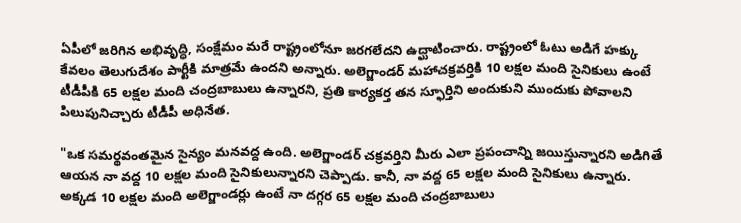ఏపీలో జరిగిన అభివృద్ధి, సంక్షేమం మరే రాష్ట్రంలోనూ జరగలేదని ఉద్ఘాటించారు. రాష్ట్రంలో ఓటు అడిగే హక్కు కేవలం తెలుగుదేశం పార్టీకి మాత్రమే ఉందని అన్నారు. అలెగ్జాండర్ మహాచక్రవర్తికి 10 లక్షల మంది సైనికులు ఉంటే టీడీపీకి 65 లక్షల మంది చంద్రబాబులు ఉన్నారని, ప్రతి కార్యకర్త తన స్ఫూర్తిని అందుకుని ముందుకు పోవాలని పిలుపునిచ్చారు టీడీపీ అధినేత.

"ఒక సమర్థవంతమైన సైన్యం మనవద్ద ఉంది. అలెగ్జాండర్ చక్రవర్తిని మీరు ఎలా ప్రపంచాన్ని జయిస్తున్నారని అడిగితే ఆయన నా వద్ద 10 లక్షల మంది సైనికులున్నారని చెప్పాడు. కానీ, నా వద్ద 65 లక్షల మంది సైనికులు ఉన్నారు. అక్కడ 10 లక్షల మంది అలెగ్జాండర్లు ఉంటే నా దగ్గర 65 లక్షల మంది చంద్రబాబులు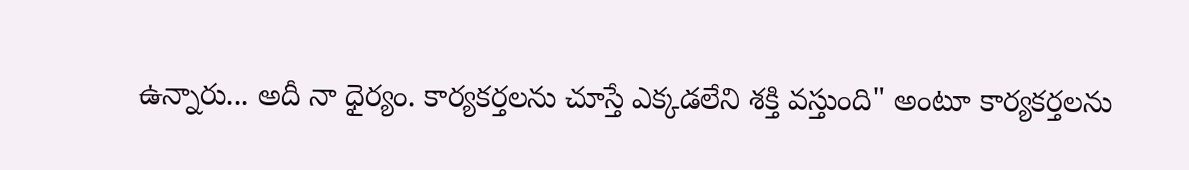ఉన్నారు... అదీ నా ధైర్యం. కార్యకర్తలను చూస్తే ఎక్కడలేని శక్తి వస్తుంది" అంటూ కార్యకర్తలను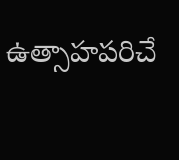ఉత్సాహపరిచే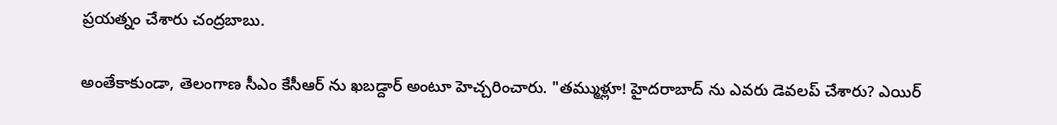ప్రయత్నం చేశారు చంద్రబాబు.

అంతేకాకుండా, తెలంగాణ సీఎం కేసీఆర్ ను ఖబడ్దార్ అంటూ హెచ్చరించారు. "తమ్ముళ్లూ! హైదరాబాద్ ను ఎవరు డెవలప్ చేశారు? ఎయిర్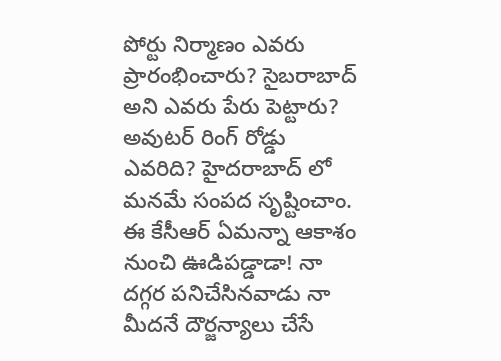పోర్టు నిర్మాణం ఎవరు ప్రారంభించారు? సైబరాబాద్ అని ఎవరు పేరు పెట్టారు? అవుటర్ రింగ్ రోడ్డు ఎవరిది? హైదరాబాద్ లో మనమే సంపద సృష్టించాం. ఈ కేసీఆర్ ఏమన్నా ఆకాశం నుంచి ఊడిపడ్డాడా! నా దగ్గర పనిచేసినవాడు నా మీదనే దౌర్జన్యాలు చేసే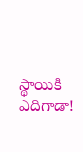స్థాయికి ఎదిగాడా!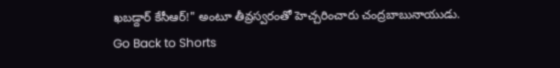ఖబడ్దార్ కేసీఆర్!" అంటూ తీవ్రస్వరంతో హెచ్చరించారు చంద్రబాబునాయుడు.
Go Back to Shorts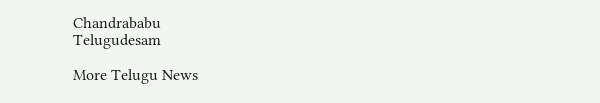Chandrababu
Telugudesam

More Telugu News